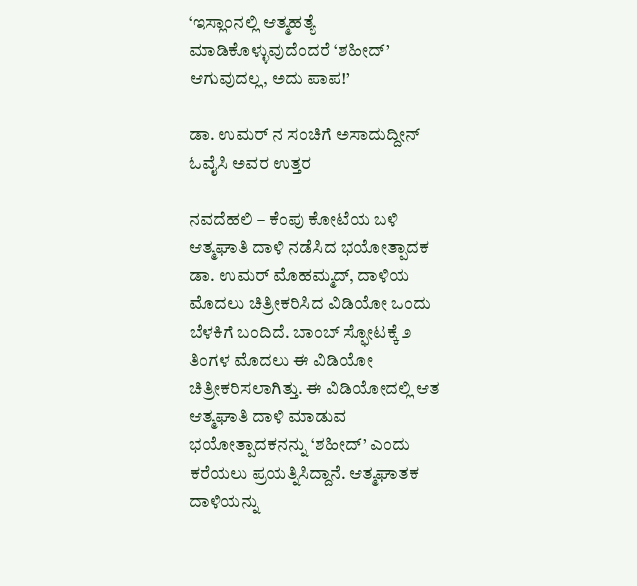‘ಇಸ್ಲಾಂನಲ್ಲಿ ಆತ್ಮಹತ್ಯೆ ಮಾಡಿಕೊಳ್ಳುವುದೆಂದರೆ ‘ಶಹೀದ್’ ಆಗುವುದಲ್ಲ, ಅದು ಪಾಪ!’

ಡಾ. ಉಮರ್‌ ನ ಸಂಚಿಗೆ ಅಸಾದುದ್ದೀನ್ ಓವೈಸಿ ಅವರ ಉತ್ತರ

ನವದೆಹಲಿ – ಕೆಂಪು ಕೋಟೆಯ ಬಳಿ ಆತ್ಮಘಾತಿ ದಾಳಿ ನಡೆಸಿದ ಭಯೋತ್ಪಾದಕ ಡಾ. ಉಮರ್ ಮೊಹಮ್ಮದ್, ದಾಳಿಯ ಮೊದಲು ಚಿತ್ರೀಕರಿಸಿದ ವಿಡಿಯೋ ಒಂದು ಬೆಳಕಿಗೆ ಬಂದಿದೆ. ಬಾಂಬ್ ಸ್ಫೋಟಕ್ಕೆ ೨ ತಿಂಗಳ ಮೊದಲು ಈ ವಿಡಿಯೋ ಚಿತ್ರೀಕರಿಸಲಾಗಿತ್ತು. ಈ ವಿಡಿಯೋದಲ್ಲಿ ಆತ ಆತ್ಮಘಾತಿ ದಾಳಿ ಮಾಡುವ ಭಯೋತ್ಪಾದಕನನ್ನು ‘ಶಹೀದ್’ ಎಂದು ಕರೆಯಲು ಪ್ರಯತ್ನಿಸಿದ್ದಾನೆ. ಆತ್ಮಘಾತಕ ದಾಳಿಯನ್ನು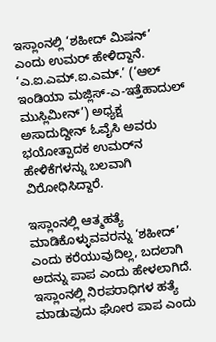ಇಸ್ಲಾಂನಲ್ಲಿ ‘ಶಹೀದ್ ಮಿಷನ್’ ಎಂದು ಉಮರ್ ಹೇಳಿದ್ದಾನೆ. ‘ಎ.ಐ.ಎಮ್.ಐ.ಎಮ್.’ (‘ಆಲ್ ಇಂಡಿಯಾ ಮಜ್ಲಿಸ್-ಎ-ಇತ್ತೆಹಾದುಲ್ ಮುಸ್ಲಿಮೀನ್’) ಅಧ್ಯಕ್ಷ ಅಸಾದುದ್ದೀನ್ ಓವೈಸಿ ಅವರು ಭಯೋತ್ಪಾದಕ ಉಮರ್‌ನ ಹೇಳಿಕೆಗಳನ್ನು ಬಲವಾಗಿ ವಿರೋಧಿಸಿದ್ದಾರೆ.

ಇಸ್ಲಾಂನಲ್ಲಿ ಆತ್ಮಹತ್ಯೆ ಮಾಡಿಕೊಳ್ಳುವವರನ್ನು ‘ಶಹೀದ್’ ಎಂದು ಕರೆಯುವುದಿಲ್ಲ, ಬದಲಾಗಿ ಅದನ್ನು ಪಾಪ ಎಂದು ಹೇಳಲಾಗಿದೆ. ಇಸ್ಲಾಂನಲ್ಲಿ ನಿರಪರಾಧಿಗಳ ಹತ್ಯೆ ಮಾಡುವುದು ಘೋರ ಪಾಪ ಎಂದು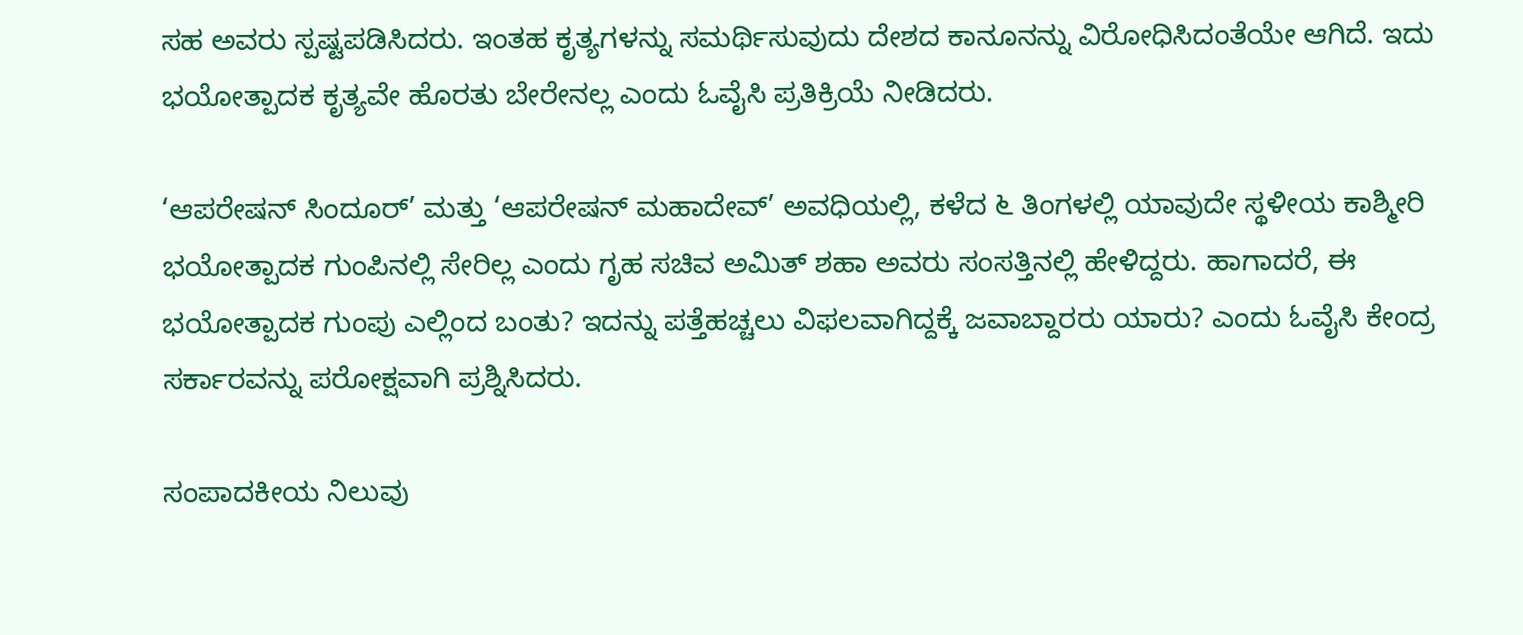ಸಹ ಅವರು ಸ್ಪಷ್ಟಪಡಿಸಿದರು. ಇಂತಹ ಕೃತ್ಯಗಳನ್ನು ಸಮರ್ಥಿಸುವುದು ದೇಶದ ಕಾನೂನನ್ನು ವಿರೋಧಿಸಿದಂತೆಯೇ ಆಗಿದೆ. ಇದು ಭಯೋತ್ಪಾದಕ ಕೃತ್ಯವೇ ಹೊರತು ಬೇರೇನಲ್ಲ ಎಂದು ಓವೈಸಿ ಪ್ರತಿಕ್ರಿಯೆ ನೀಡಿದರು.

‘ಆಪರೇಷನ್ ಸಿಂದೂರ್’ ಮತ್ತು ‘ಆಪರೇಷನ್ ಮಹಾದೇವ್’ ಅವಧಿಯಲ್ಲಿ, ಕಳೆದ ೬ ತಿಂಗಳಲ್ಲಿ ಯಾವುದೇ ಸ್ಥಳೀಯ ಕಾಶ್ಮೀರಿ ಭಯೋತ್ಪಾದಕ ಗುಂಪಿನಲ್ಲಿ ಸೇರಿಲ್ಲ ಎಂದು ಗೃಹ ಸಚಿವ ಅಮಿತ್ ಶಹಾ ಅವರು ಸಂಸತ್ತಿನಲ್ಲಿ ಹೇಳಿದ್ದರು. ಹಾಗಾದರೆ, ಈ ಭಯೋತ್ಪಾದಕ ಗುಂಪು ಎಲ್ಲಿಂದ ಬಂತು? ಇದನ್ನು ಪತ್ತೆಹಚ್ಚಲು ವಿಫಲವಾಗಿದ್ದಕ್ಕೆ ಜವಾಬ್ದಾರರು ಯಾರು? ಎಂದು ಓವೈಸಿ ಕೇಂದ್ರ ಸರ್ಕಾರವನ್ನು ಪರೋಕ್ಷವಾಗಿ ಪ್ರಶ್ನಿಸಿದರು.

ಸಂಪಾದಕೀಯ ನಿಲುವು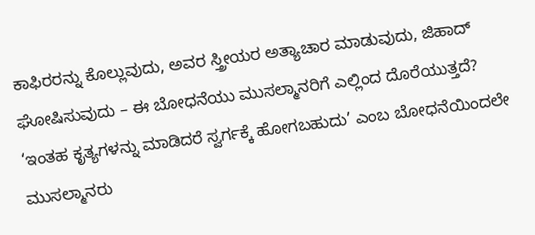ಕಾಫಿರರನ್ನು ಕೊಲ್ಲುವುದು, ಅವರ ಸ್ತ್ರೀಯರ ಅತ್ಯಾಚಾರ ಮಾಡುವುದು, ಜಿಹಾದ್ ಘೋಷಿಸುವುದು – ಈ ಬೋಧನೆಯು ಮುಸಲ್ಮಾನರಿಗೆ ಎಲ್ಲಿಂದ ದೊರೆಯುತ್ತದೆ? ‘ಇಂತಹ ಕೃತ್ಯಗಳನ್ನು ಮಾಡಿದರೆ ಸ್ವರ್ಗಕ್ಕೆ ಹೋಗಬಹುದು’ ಎಂಬ ಬೋಧನೆಯಿಂದಲೇ ಮುಸಲ್ಮಾನರು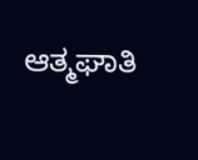ಆತ್ಮಘಾತಿ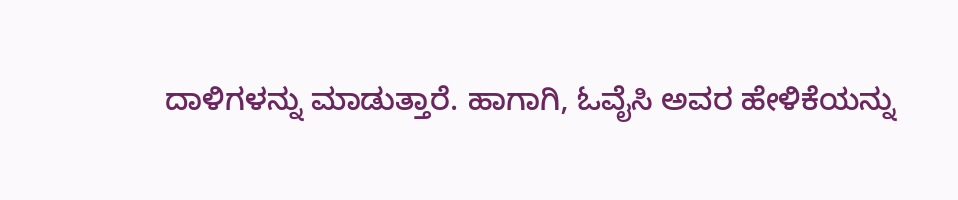ದಾಳಿಗಳನ್ನು ಮಾಡುತ್ತಾರೆ. ಹಾಗಾಗಿ, ಓವೈಸಿ ಅವರ ಹೇಳಿಕೆಯನ್ನು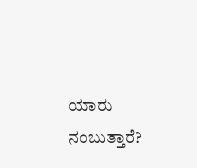ಯಾರು ನಂಬುತ್ತಾರೆ?